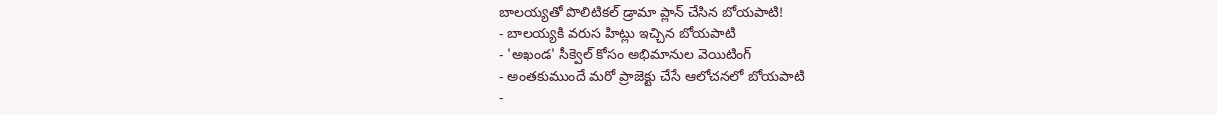బాలయ్యతో పొలిటికల్ డ్రామా ప్లాన్ చేసిన బోయపాటి!
- బాలయ్యకి వరుస హిట్లు ఇచ్చిన బోయపాటి
- 'అఖండ' సీక్వెల్ కోసం అభిమానుల వెయిటింగ్
- అంతకుముందే మరో ప్రాజెక్టు చేసే ఆలోచనలో బోయపాటి
-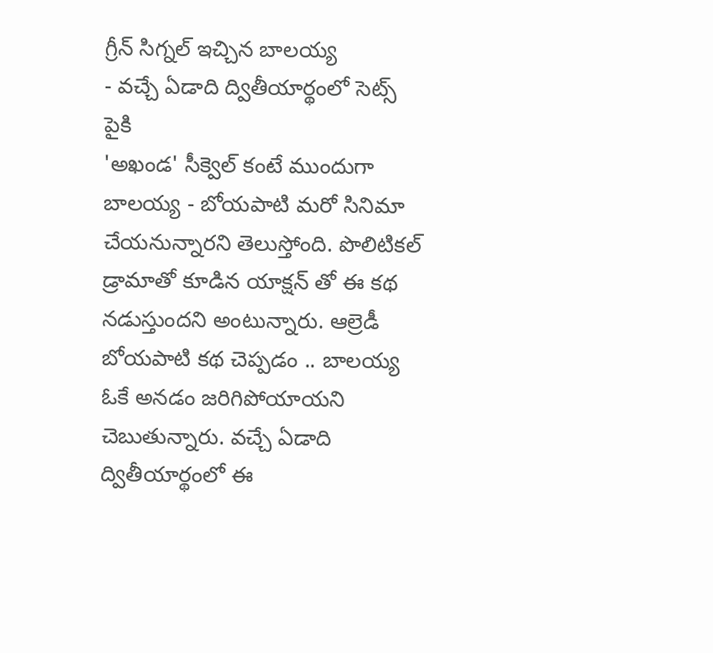గ్రీన్ సిగ్నల్ ఇచ్చిన బాలయ్య
- వచ్చే ఏడాది ద్వితీయార్థంలో సెట్స్ పైకి
'అఖండ' సీక్వెల్ కంటే ముందుగా బాలయ్య - బోయపాటి మరో సినిమా చేయనున్నారని తెలుస్తోంది. పొలిటికల్ డ్రామాతో కూడిన యాక్షన్ తో ఈ కథ నడుస్తుందని అంటున్నారు. ఆల్రెడీ బోయపాటి కథ చెప్పడం .. బాలయ్య ఓకే అనడం జరిగిపోయాయని చెబుతున్నారు. వచ్చే ఏడాది ద్వితీయార్థంలో ఈ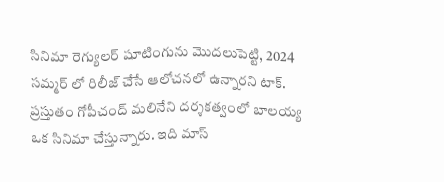సినిమా రెగ్యులర్ షూటింగును మొదలుపెట్టి, 2024 సమ్మర్ లో రిలీజ్ చేసే ఆలోచనలో ఉన్నారని టాక్.
ప్రస్తుతం గోపీచంద్ మలినేని దర్శకత్వంలో బాలయ్య ఒక సినిమా చేస్తున్నారు. ఇది మాస్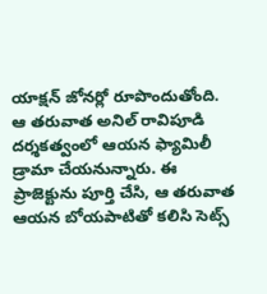యాక్షన్ జోనర్లో రూపొందుతోంది. ఆ తరువాత అనిల్ రావిపూడి దర్శకత్వంలో ఆయన ఫ్యామిలీ డ్రామా చేయనున్నారు. ఈ ప్రాజెక్టును పూర్తి చేసి, ఆ తరువాత ఆయన బోయపాటితో కలిసి సెట్స్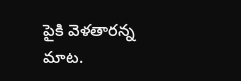పైకి వెళతారన్న మాట.